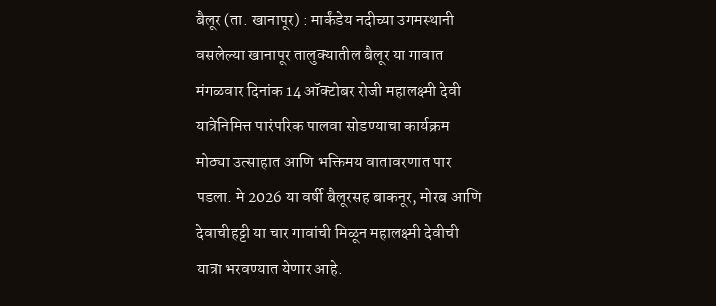बैलूर (ता. खानापूर) : मार्कंडेय नदीच्या उगमस्थानी वसलेल्या खानापूर तालुक्यातील बैलूर या गावात मंगळवार दिनांक 14 ऑक्टोबर रोजी महालक्ष्मी देवी यात्रेनिमित्त पारंपरिक पालवा सोडण्याचा कार्यक्रम मोठ्या उत्साहात आणि भक्तिमय वातावरणात पार पडला. मे 2026 या वर्षी बैलूरसह बाकनूर, मोरब आणि देवाचीहट्टी या चार गावांची मिळून महालक्ष्मी देवीची यात्रा भरवण्यात येणार आहे.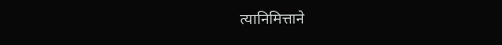त्यानिमित्ताने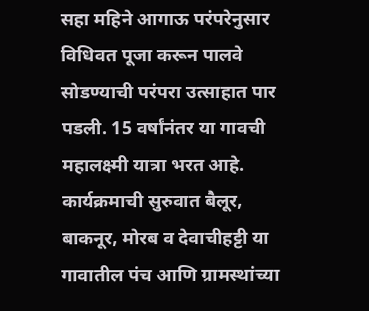सहा महिने आगाऊ परंपरेनुसार विधिवत पूजा करून पालवे सोडण्याची परंपरा उत्साहात पार पडली. 15 वर्षांनंतर या गावची महालक्ष्मी यात्रा भरत आहे.
कार्यक्रमाची सुरुवात बैलूर, बाकनूर, मोरब व देवाचीहट्टी या गावातील पंच आणि ग्रामस्थांच्या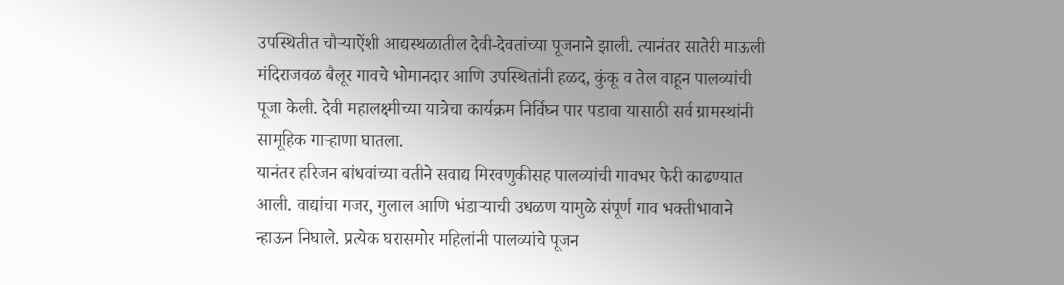उपस्थितीत चौऱ्याऐंशी आद्यस्थळातील देवी-देवतांच्या पूजनाने झाली. त्यानंतर सातेरी माऊली मंदिराजवळ बैलूर गावचे भोमानदार आणि उपस्थितांनी हळद, कुंकू व तेल वाहून पालव्यांची पूजा केली. देवी महालक्ष्मीच्या यात्रेचा कार्यक्रम निर्विघ्न पार पडावा यासाठी सर्व ग्रामस्थांनी सामूहिक गाऱ्हाणा घातला.
यानंतर हरिजन बांधवांच्या वतीने सवाद्य मिरवणुकीसह पालव्यांची गावभर फेरी काढण्यात आली. वाद्यांचा गजर, गुलाल आणि भंडाऱ्याची उधळण यामुळे संपूर्ण गाव भक्तीभावाने न्हाऊन निघाले. प्रत्येक घरासमोर महिलांनी पालव्यांचे पूजन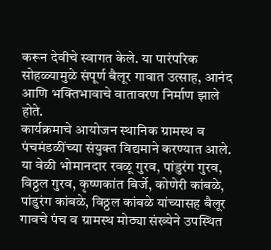करून देवीचे स्वागत केले. या पारंपरिक सोहळ्यामुळे संपूर्ण बैलूर गावात उत्साह, आनंद आणि भक्तिभावाचे वातावरण निर्माण झाले होते.
कार्यक्रमाचे आयोजन स्थानिक ग्रामस्थ व पंचमंडळींच्या संयुक्त विद्यमाने करण्यात आले. या वेळी भोमानदार रवळू गुरव, पांडुरंग गुरव, विठ्ठल गुरव, कृष्णकांत बिर्जे, कोणेरी कांबळे, पांडुरंग कांबळे, विठ्ठल कांबळे यांच्यासह बैलूर गावचे पंच व ग्रामस्थ मोठ्या संख्येने उपस्थित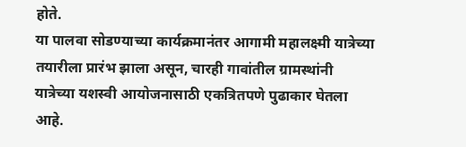होते.
या पालवा सोडण्याच्या कार्यक्रमानंतर आगामी महालक्ष्मी यात्रेच्या तयारीला प्रारंभ झाला असून, चारही गावांतील ग्रामस्थांनी यात्रेच्या यशस्वी आयोजनासाठी एकत्रितपणे पुढाकार घेतला आहे.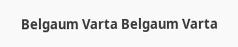Belgaum Varta Belgaum Varta